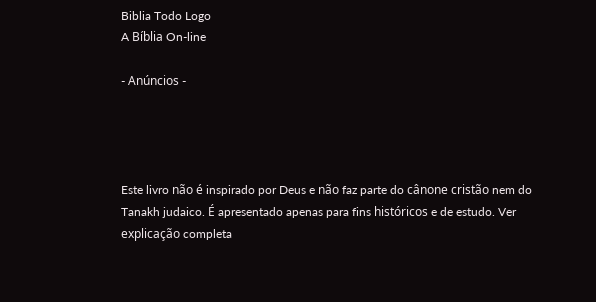Biblia Todo Logo
A Bíblia On-line

- Anúncios -




Este livro não é inspirado por Deus e não faz parte do cânone cristão nem do Tanakh judaico. É apresentado apenas para fins históricos e de estudo. Ver explicação completa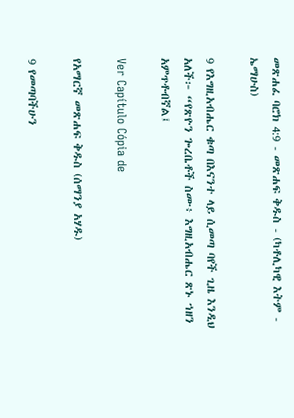መጽሐፈ ባሮክ 4:9 - መጽሐፍ ቅዱስ - (ካቶሊካዊ እትም - ኤማሁስ)

9 የእግዚአብሔር ቁጣ በእናንተ ላይ ሲመጣ ባየች ጊዜ እንዲህ አለች፦ “የጽዮን ጐረቤቶች ስሙ፥ እግዚአብሔር ጽኑ ኀዘን አምጥቶብኛል፤

Ver Capítulo Cópia de

የአማርኛ መጽሐፍ ቅዱስ (ሰማንያ አሃዱ)

9 የመጣባችሁን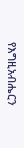የእግዚአብሔርን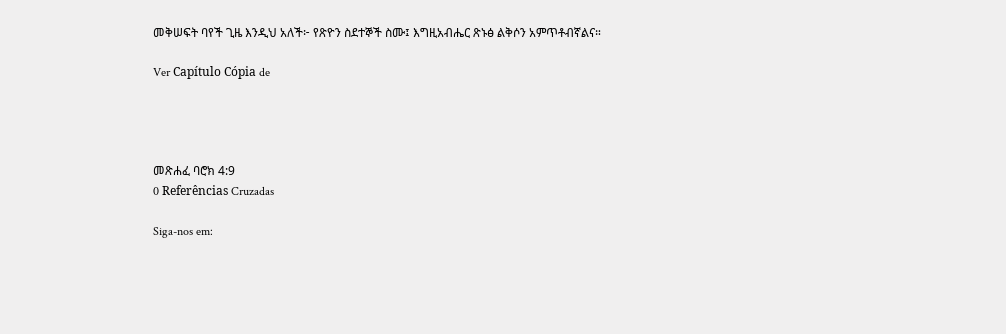መቅሠፍት ባየች ጊዜ እንዲህ አለች፦ የጽዮን ስደተኞች ስሙ፤ እግዚአብሔር ጽኑፅ ልቅሶን አምጥቶብኛልና።

Ver Capítulo Cópia de




መጽሐፈ ባሮክ 4:9
0 Referências Cruzadas

Siga-nos em: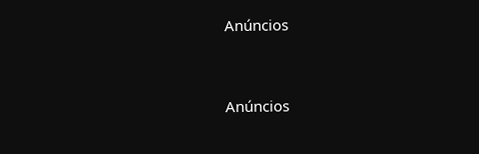Anúncios


Anúncios